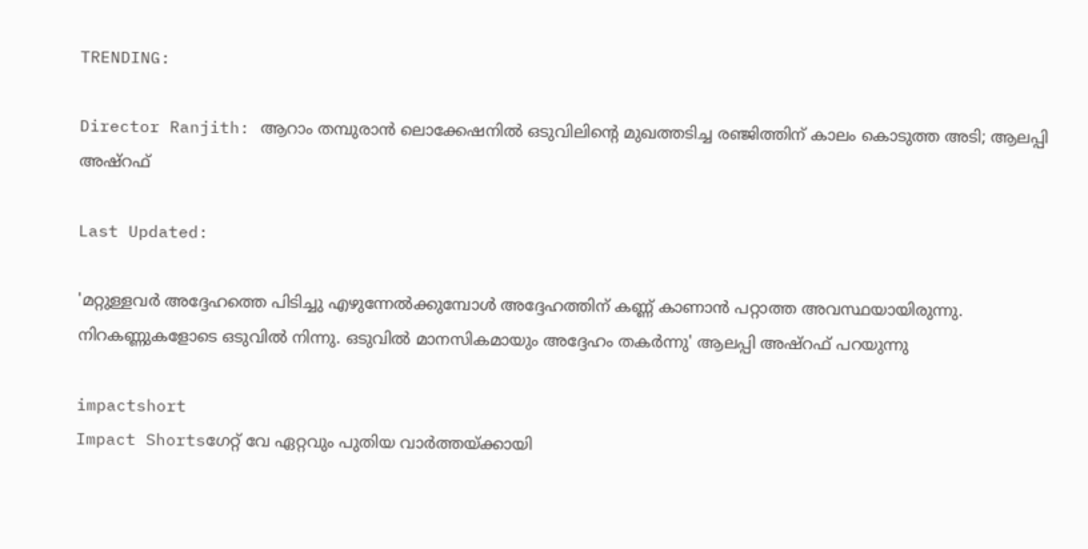TRENDING:

Director Ranjith: ആറാം തമ്പുരാൻ ലൊക്കേഷനിൽ ഒടുവിലിന്റെ മുഖത്തടിച്ച രഞ്ജിത്തിന് കാലം കൊടുത്ത അടി; ആലപ്പി അഷ്റഫ്

Last Updated:

'മറ്റുള്ളവർ അദ്ദേഹത്തെ പിടിച്ചു എഴുന്നേല്‍ക്കുമ്പോള്‍ അദ്ദേഹത്തിന് കണ്ണ് കാണാന്‍ പറ്റാത്ത അവസ്ഥയായിരുന്നു. നിറകണ്ണുകളോടെ ഒടുവിൽ നിന്നു. ഒടുവില്‍ മാനസികമായും അദ്ദേഹം തകര്‍ന്നു' ആലപ്പി അഷ്റഫ് പറയുന്നു

impactshort
Impact Shortsഗേറ്റ് വേ ഏറ്റവും പുതിയ വാർത്തയ്ക്കായി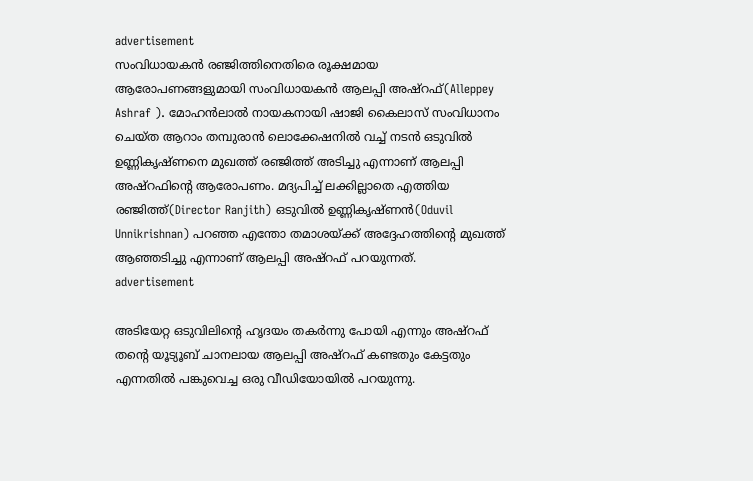advertisement
സംവിധായകൻ രഞ്ജിത്തിനെതിരെ രൂക്ഷമായ ആരോപണങ്ങളുമായി സംവിധായകൻ ആലപ്പി അഷ്റഫ്(Alleppey Ashraf ). മോഹൻലാൽ നായകനായി ഷാജി കൈലാസ് സംവിധാനം ചെയ്ത ആറാം തമ്പുരാൻ ലൊക്കേഷനിൽ വച്ച് നടൻ ഒടുവിൽ ഉണ്ണികൃഷ്ണനെ മുഖത്ത് രഞ്ജിത്ത് അടിച്ചു എന്നാണ് ആലപ്പി അഷ്റഫിന്റെ ആരോപണം. മദ്യപിച്ച് ലക്കില്ലാതെ എത്തിയ രഞ്ജിത്ത്(Director Ranjith) ഒടുവിൽ ഉണ്ണികൃഷ്ണൻ(Oduvil Unnikrishnan) പറഞ്ഞ എന്തോ തമാശയ്ക്ക് അദ്ദേഹത്തിന്റെ മുഖത്ത് ആഞ്ഞടിച്ചു എന്നാണ് ആലപ്പി അഷ്റഫ് പറയുന്നത്.
advertisement

അടിയേറ്റ ഒടുവിലിന്റെ ഹൃദയം തകർന്നു പോയി എന്നും അഷ്റഫ് തന്റെ യൂട്യൂബ് ചാനലായ ആലപ്പി അഷ്റഫ് കണ്ടതും കേട്ടതും എന്നതിൽ പങ്കുവെച്ച ഒരു വീഡിയോയിൽ പറയുന്നു.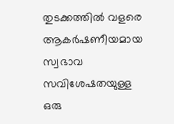തുടക്കത്തിൽ വളരെ ആകർഷണീയമായ സ്വഭാവ സവിശേഷതയുള്ള ഒരു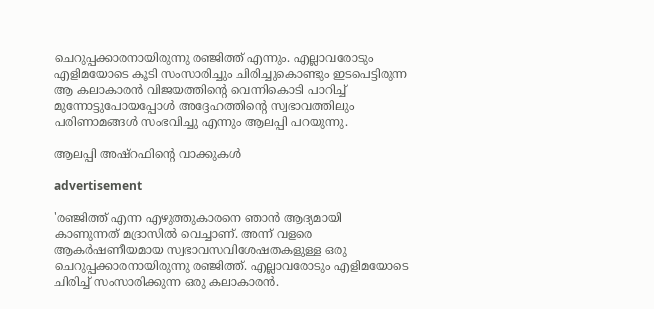ചെറുപ്പക്കാരനായിരുന്നു രഞ്ജിത്ത് എന്നും. എല്ലാവരോടും എളിമയോടെ കൂടി സംസാരിച്ചും ചിരിച്ചുകൊണ്ടും ഇടപെട്ടിരുന്ന ആ കലാകാരൻ വിജയത്തിന്റെ വെന്നികൊടി പാറിച്ച് മുന്നോട്ടുപോയപ്പോൾ അദ്ദേഹത്തിന്റെ സ്വഭാവത്തിലും പരിണാമങ്ങൾ സംഭവിച്ചു എന്നും ആലപ്പി പറയുന്നു.

ആലപ്പി അഷ്റഫിന്റെ വാക്കുകൾ

advertisement

'രഞ്ജിത്ത് എന്ന എഴുത്തുകാരനെ ഞാന്‍ ആദ്യമായി കാണുന്നത് മദ്രാസില്‍ വെച്ചാണ്. അന്ന് വളരെ ആകര്‍ഷണീയമായ സ്വഭാവസവിശേഷതകളുള്ള ഒരു ചെറുപ്പക്കാരനായിരുന്നു രഞ്ജിത്ത്. എല്ലാവരോടും എളിമയോടെ ചിരിച്ച് സംസാരിക്കുന്ന ഒരു കലാകാരന്‍.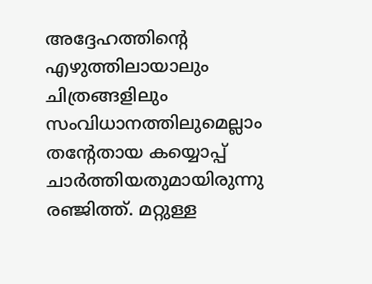അദ്ദേഹത്തിന്റെ എഴുത്തിലായാലും ചിത്രങ്ങളിലും സംവിധാനത്തിലുമെല്ലാം തന്റേതായ കയ്യൊപ്പ് ചാര്‍ത്തിയതുമായിരുന്നു രഞ്ജിത്ത്. മറ്റുള്ള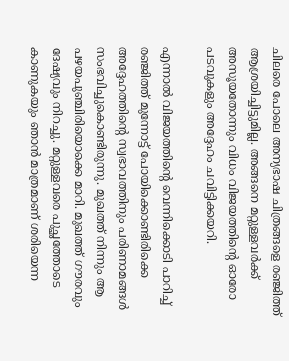ചിലരെ പോലെ അന്യഭാഷ ചിത്രങ്ങളെ രഞ്ജിത്ത് ആശ്രയിച്ചിട്ടുമില്ല. അങ്ങനെ മറ്റുള്ളവര്‍ക്ക് അസൂയതോന്നും വിധം വിജയത്തിന്റെ ഓരോ പടവുകളും അദ്ദേഹം ചവിട്ടിക്കയറി.

എന്നാൽ വിജയത്തിന്റെ വെന്നിക്കൊടി പാറിച്ച് രഞ്ജിത്ത് മുന്നോട്ട് പോയിക്കൊണ്ടിരിക്കെ അദ്ദേഹത്തിന്റെ സ്വഭാവത്തിനും പരിണാമങ്ങള്‍ സംഭവിച്ചുകൊണ്ടിരുന്നു. മുഖത്ത് നിന്നും ആ പഴയപുഞ്ചിരിയൊക്കെ മാറി. മുഖത്ത് ഗൗരവും ദേഷ്യവും നിറച്ചു. മറ്റുള്ളവരെ പുച്ഛത്തോടെ കാണുകയും ഞാന്‍ മാത്രമാണ് ശരിയെന്ന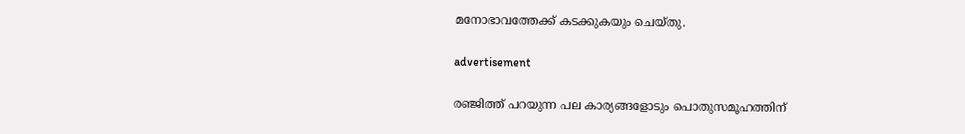മനോഭാവത്തേക്ക് കടക്കുകയും ചെയ്തു.

advertisement

രഞ്ജിത്ത് പറയുന്ന പല കാര്യങ്ങളോടും പൊതുസമൂഹത്തിന്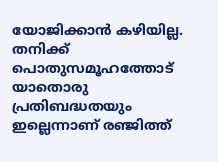യോജിക്കാൻ കഴിയില്ല. തനിക്ക് പൊതുസമൂഹത്തോട് യാതൊരു പ്രതിബദ്ധതയും ഇല്ലെന്നാണ് രഞ്ജിത്ത്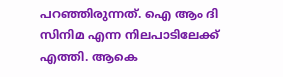പറഞ്ഞിരുന്നത്. ഐ ആം ദി സിനിമ എന്ന നിലപാടിലേക്ക് എത്തി. ആകെ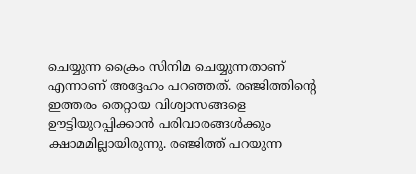ചെയ്യുന്ന ക്രൈം സിനിമ ചെയ്യുന്നതാണ് എന്നാണ് അദ്ദേഹം പറഞ്ഞത്. രഞ്ജിത്തിന്റെ ഇത്തരം തെറ്റായ വിശ്വാസങ്ങളെ ഊട്ടിയുറപ്പിക്കാൻ പരിവാരങ്ങൾക്കും ക്ഷാമമില്ലായിരുന്നു. രഞ്ജിത്ത് പറയുന്ന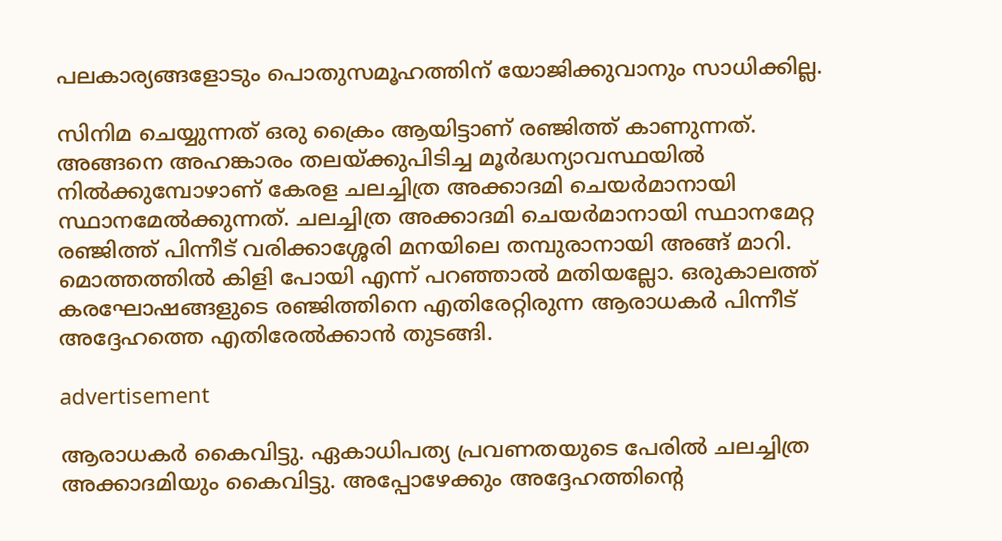പലകാര്യങ്ങളോടും പൊതുസമൂഹത്തിന് യോജിക്കുവാനും സാധിക്കില്ല.

സിനിമ ചെയ്യുന്നത് ഒരു ക്രൈം ആയിട്ടാണ് രഞ്ജിത്ത് കാണുന്നത്. അങ്ങനെ അഹങ്കാരം തലയ്ക്കുപിടിച്ച മൂർദ്ധന്യാവസ്ഥയിൽ നിൽക്കുമ്പോഴാണ് കേരള ചലച്ചിത്ര അക്കാദമി ചെയർമാനായി സ്ഥാനമേൽക്കുന്നത്. ചലച്ചിത്ര അക്കാദമി ചെയർമാനായി സ്ഥാനമേറ്റ രഞ്ജിത്ത് പിന്നീട് വരിക്കാശ്ശേരി മനയിലെ തമ്പുരാനായി അങ്ങ് മാറി. മൊത്തത്തിൽ കിളി പോയി എന്ന് പറഞ്ഞാൽ മതിയല്ലോ. ഒരുകാലത്ത് കരഘോഷങ്ങളുടെ രഞ്ജിത്തിനെ എതിരേറ്റിരുന്ന ആരാധകർ പിന്നീട് അദ്ദേഹത്തെ എതിരേൽക്കാൻ തുടങ്ങി.

advertisement

ആരാധകർ കൈവിട്ടു. ഏകാധിപത്യ പ്രവണതയുടെ പേരിൽ ചലച്ചിത്ര അക്കാദമിയും കൈവിട്ടു. അപ്പോഴേക്കും അദ്ദേഹത്തിന്റെ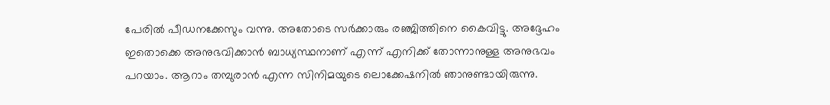പേരിൽ പീഡനക്കേസും വന്നു. അതോടെ സര്‍ക്കാരും രഞ്ജിത്തിനെ കൈവിട്ടു. അദ്ദേഹം ഇതൊക്കെ അനുഭവിക്കാന്‍ ബാധ്യസ്ഥനാണ് എന്ന് എനിക്ക് തോന്നാനുള്ള അനുഭവം പറയാം. ആറാം തമ്പുരാന്‍ എന്ന സിനിമയുടെ ലൊക്കേഷനില്‍ ഞാനുണ്ടായിരുന്നു.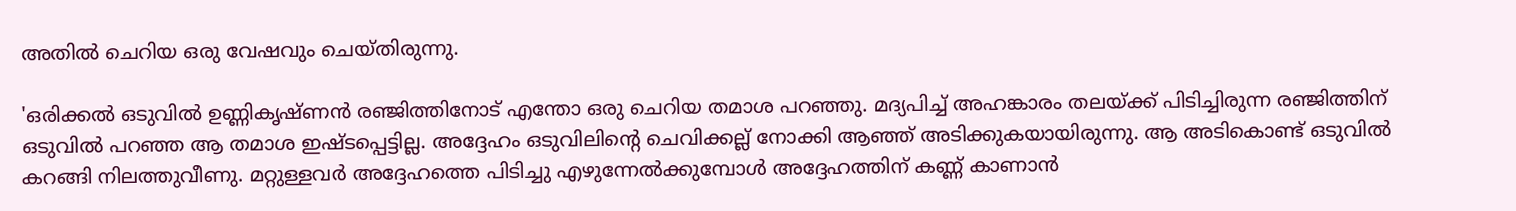അതിൽ ചെറിയ ഒരു വേഷവും ചെയ്തിരുന്നു.

'ഒരിക്കല്‍ ഒടുവില്‍ ഉണ്ണികൃഷ്ണന്‍ രഞ്ജിത്തിനോട് എന്തോ ഒരു ചെറിയ തമാശ പറഞ്ഞു. മദ്യപിച്ച് അഹങ്കാരം തലയ്ക്ക് പിടിച്ചിരുന്ന രഞ്ജിത്തിന് ഒടുവിൽ പറഞ്ഞ ആ തമാശ ഇഷ്ടപ്പെട്ടില്ല. അദ്ദേഹം ഒടുവിലിന്റെ ചെവിക്കല്ല് നോക്കി ആഞ്ഞ് അടിക്കുകയായിരുന്നു. ആ അടികൊണ്ട് ഒടുവിൽ കറങ്ങി നിലത്തുവീണു. മറ്റുള്ളവർ അദ്ദേഹത്തെ പിടിച്ചു എഴുന്നേല്‍ക്കുമ്പോള്‍ അദ്ദേഹത്തിന് കണ്ണ് കാണാന്‍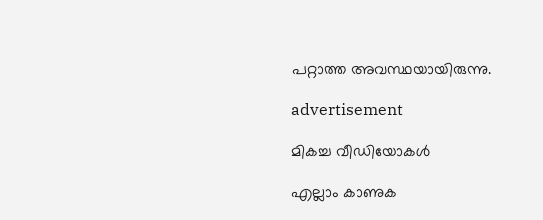പറ്റാത്ത അവസ്ഥയായിരുന്നു.

advertisement

മികച്ച വീഡിയോകൾ

എല്ലാം കാണുക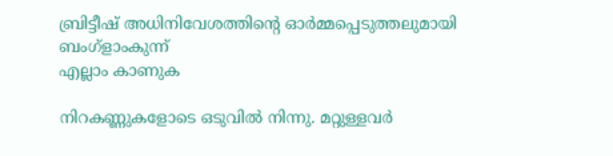ബ്രിട്ടീഷ് അധിനിവേശത്തിൻ്റെ ഓർമ്മപ്പെടുത്തലുമായി ബംഗ്ളാംകുന്ന്
എല്ലാം കാണുക

നിറകണ്ണുകളോടെ ഒടുവിൽ നിന്നു. മറ്റുള്ളവർ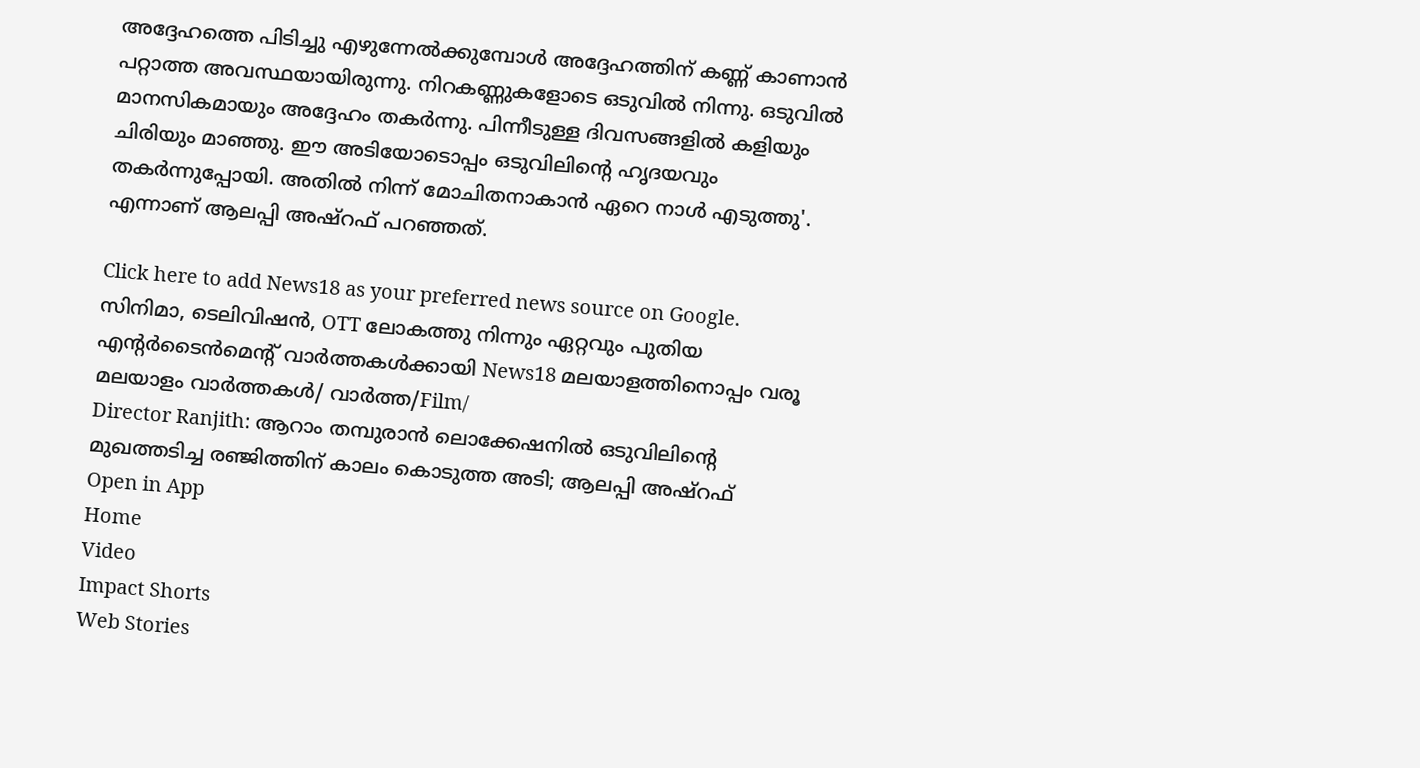അദ്ദേഹത്തെ പിടിച്ചു എഴുന്നേല്‍ക്കുമ്പോള്‍ അദ്ദേഹത്തിന് കണ്ണ് കാണാന്‍ പറ്റാത്ത അവസ്ഥയായിരുന്നു. നിറകണ്ണുകളോടെ ഒടുവിൽ നിന്നു. ഒടുവില്‍ മാനസികമായും അദ്ദേഹം തകര്‍ന്നു. പിന്നീടുള്ള ദിവസങ്ങളില്‍ കളിയും ചിരിയും മാഞ്ഞു. ഈ അടിയോടൊപ്പം ഒടുവിലിന്റെ ഹൃദയവും തകര്‍ന്നുപ്പോയി. അതില്‍ നിന്ന് മോചിതനാകാന്‍ ഏറെ നാള്‍ എടുത്തു'. എന്നാണ് ആലപ്പി അഷ്റഫ് പറഞ്ഞത്.

Click here to add News18 as your preferred news source on Google.
സിനിമാ, ടെലിവിഷൻ, OTT ലോകത്തു നിന്നും ഏറ്റവും പുതിയ എന്റർടൈൻമെന്റ് വാർത്തകൾക്കായി News18 മലയാളത്തിനൊപ്പം വരൂ
മലയാളം വാർത്തകൾ/ വാർത്ത/Film/
Director Ranjith: ആറാം തമ്പുരാൻ ലൊക്കേഷനിൽ ഒടുവിലിന്റെ മുഖത്തടിച്ച രഞ്ജിത്തിന് കാലം കൊടുത്ത അടി; ആലപ്പി അഷ്റഫ്
Open in App
Home
Video
Impact Shorts
Web Stories